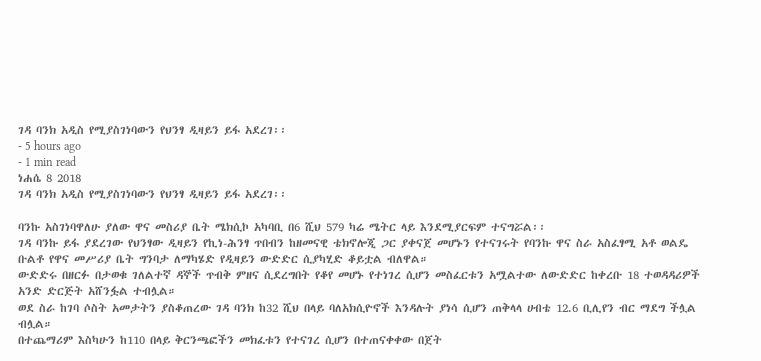ገዳ ባንክ አዲስ የሚያስገነባውን የህንፃ ዲዛይን ይፋ አደረገ፡፡
- 5 hours ago
- 1 min read
ነሐሴ 8 2018
ገዳ ባንክ አዲስ የሚያስገነባውን የህንፃ ዲዛይን ይፋ አደረገ፡፡

ባንኩ አስገነባዋለሁ ያለው ዋና መስሪያ ቤት ሜክሲኮ አካባቢ በ6 ሺህ 579 ካሬ ሜትር ላይ እንደሚያርፍም ተናግሯል፡፡
ገዳ ባንኩ ይፋ ያደረገው የህንፃው ዲዛይን የኪነ-ሕንፃ ጥበብን ከዘመናዊ ቴክኖሎጂ ጋር ያቀናጀ መሆኑን የተናገሩት የባንኩ ዋና ስራ አስፈፃሚ አቶ ወልዴ ቡልቶ የዋና መሥሪያ ቤት ግንባታ ለማካሄድ የዲዛይን ውድድር ሲያካሂድ ቆይቷል ብለዋል።
ውድድሩ በዘርፉ በታወቁ ገለልተኛ ዳኞች ጥብቅ ምዘና ሲደረግበት የቆየ መሆኑ የተነገረ ሲሆን መስፈርቱን አሟልተው ለውድድር ከቀረቡ 18 ተወዳዳሪዎች አንድ ድርጅት አሸንፏል ተብሏል።
ወደ ስራ ከገባ ሶስት አመታትን ያስቆጠረው ገዳ ባንክ ከ32 ሺህ በላይ ባለአክሲዮኖች እንዳሉት ያነሳ ሲሆን ጠቅላላ ሀብቴ 12.6 ቢሊየን ብር ማደግ ችሏል ብሏል።
በተጨማሪም እስካሁን ከ110 በላይ ቅርንጫፎችን መክፈቱን የተናገረ ሲሆን በተጠናቀቀው በጀት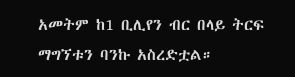አመትም ከ1 ቢሊየን ብር በላይ ትርፍ ማግኘቱን ባንኩ አስረድቷል።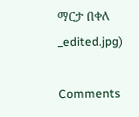ማርታ በቀለ
_edited.jpg)

Comments